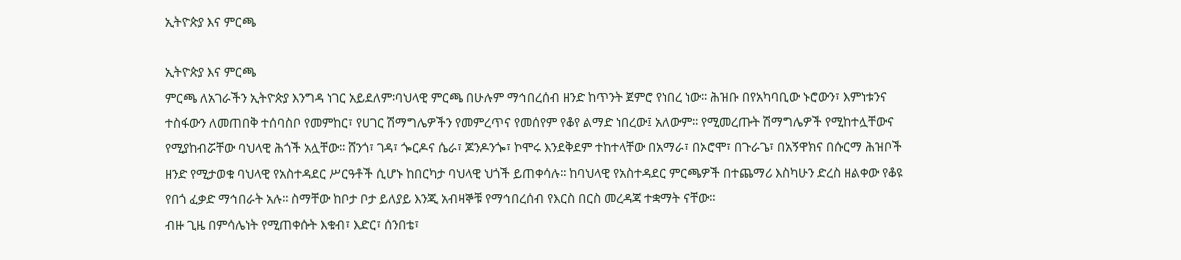ኢትዮጵያ እና ምርጫ

ኢትዮጵያ እና ምርጫ
ምርጫ ለአገራችን ኢትዮጵያ እንግዳ ነገር አይደለም፡ባህላዊ ምርጫ በሁሉም ማኅበረሰብ ዘንድ ከጥንት ጀምሮ የነበረ ነው፡፡ ሕዝቡ በየአካባቢው ኑሮውን፣ እምነቱንና ተስፋውን ለመጠበቅ ተሰባስቦ የመምከር፣ የሀገር ሽማግሌዎችን የመምረጥና የመሰየም የቆየ ልማድ ነበረው፤ አለውም፡፡ የሚመረጡት ሽማግሌዎች የሚከተሏቸውና የሚያከብሯቸው ባህላዊ ሕጎች አሏቸው፡፡ ሸንጎ፣ ገዳ፣ ጐርዶና ሴራ፣ ጆንዶንጐ፣ ኮሞሩ እንደቅደም ተከተላቸው በአማራ፣ በኦሮሞ፣ በጉራጌ፣ በአኝዋክና በሱርማ ሕዝቦች ዘንድ የሚታወቁ ባህላዊ የአስተዳደር ሥርዓቶች ሲሆኑ ከበርካታ ባህላዊ ህጎች ይጠቀሳሉ፡፡ ከባህላዊ የአስተዳደር ምርጫዎች በተጨማሪ እስካሁን ድረስ ዘልቀው የቆዩ የበጎ ፈቃድ ማኅበራት አሉ፡፡ ስማቸው ከቦታ ቦታ ይለያይ እንጂ አብዛኞቹ የማኅበረሰብ የእርስ በርስ መረዳጃ ተቋማት ናቸው፡፡
ብዙ ጊዜ በምሳሌነት የሚጠቀሱት እቁብ፣ እድር፣ ሰንበቴ፣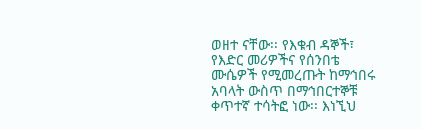ወዘተ ናቸው፡፡ የእቁብ ዳኞች፣ የእድር መሪዎችና የሰንበቴ ሙሴዎች የሚመረጡት ከማኅበሩ አባላት ውስጥ በማኅበርተኞቹ ቀጥተኛ ተሳትፎ ነው፡፡ እነኚህ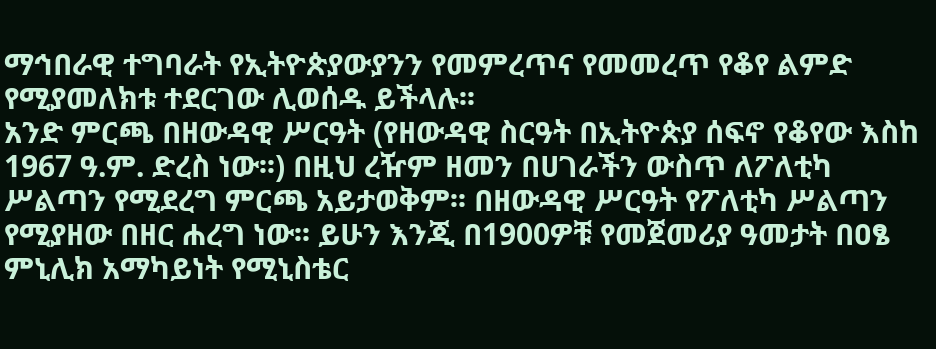ማኅበራዊ ተግባራት የኢትዮጵያውያንን የመምረጥና የመመረጥ የቆየ ልምድ የሚያመለክቱ ተደርገው ሊወሰዱ ይችላሉ፡፡
አንድ ምርጫ በዘውዳዊ ሥርዓት (የዘውዳዊ ስርዓት በኢትዮጵያ ሰፍኖ የቆየው እስከ 1967 ዓ.ም. ድረስ ነው፡፡) በዚህ ረዥም ዘመን በሀገራችን ውስጥ ለፖለቲካ ሥልጣን የሚደረግ ምርጫ አይታወቅም፡፡ በዘውዳዊ ሥርዓት የፖለቲካ ሥልጣን የሚያዘው በዘር ሐረግ ነው፡፡ ይሁን እንጂ በ1900ዎቹ የመጀመሪያ ዓመታት በዐፄ ምኒሊክ አማካይነት የሚኒስቴር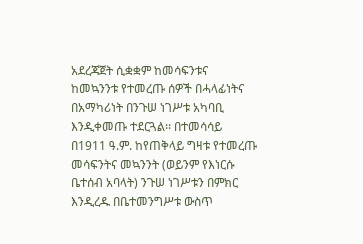አደረጃጀት ሲቋቋም ከመሳፍንቱና ከመኳንንቱ የተመረጡ ሰዎች በሓላፊነትና በአማካሪነት በንጉሠ ነገሥቱ አካባቢ እንዲቀመጡ ተደርጓል፡፡ በተመሳሳይ በ1911 ዓ.ም. ከየጠቅላይ ግዛቱ የተመረጡ መሳፍንትና መኳንንት (ወይንም የእነርሱ ቤተሰብ አባላት) ንጉሠ ነገሥቱን በምክር እንዲረዱ በቤተመንግሥቱ ውስጥ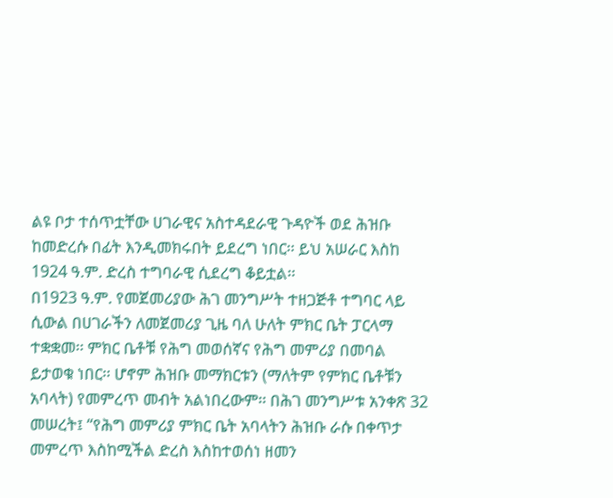ልዩ ቦታ ተሰጥቷቸው ሀገራዊና አስተዳደራዊ ጉዳዮች ወደ ሕዝቡ ከመድረሱ በፊት እንዲመክሩበት ይደረግ ነበር፡፡ ይህ አሠራር እስከ 1924 ዓ.ም. ድረስ ተግባራዊ ሲደረግ ቆይቷል፡፡
በ1923 ዓ.ም. የመጀመሪያው ሕገ መንግሥት ተዘጋጅቶ ተግባር ላይ ሲውል በሀገራችን ለመጀመሪያ ጊዜ ባለ ሁለት ምክር ቤት ፓርላማ ተቋቋመ፡፡ ምክር ቤቶቹ የሕግ መወሰኛና የሕግ መምሪያ በመባል ይታወቁ ነበር፡፡ ሆኖም ሕዝቡ መማክርቱን (ማለትም የምክር ቤቶቹን አባላት) የመምረጥ መብት አልነበረውም፡፡ በሕገ መንግሥቱ አንቀጽ 32 መሠረት፤ ‘‘የሕግ መምሪያ ምክር ቤት አባላትን ሕዝቡ ራሱ በቀጥታ መምረጥ እስከሚችል ድረስ እስከተወሰነ ዘመን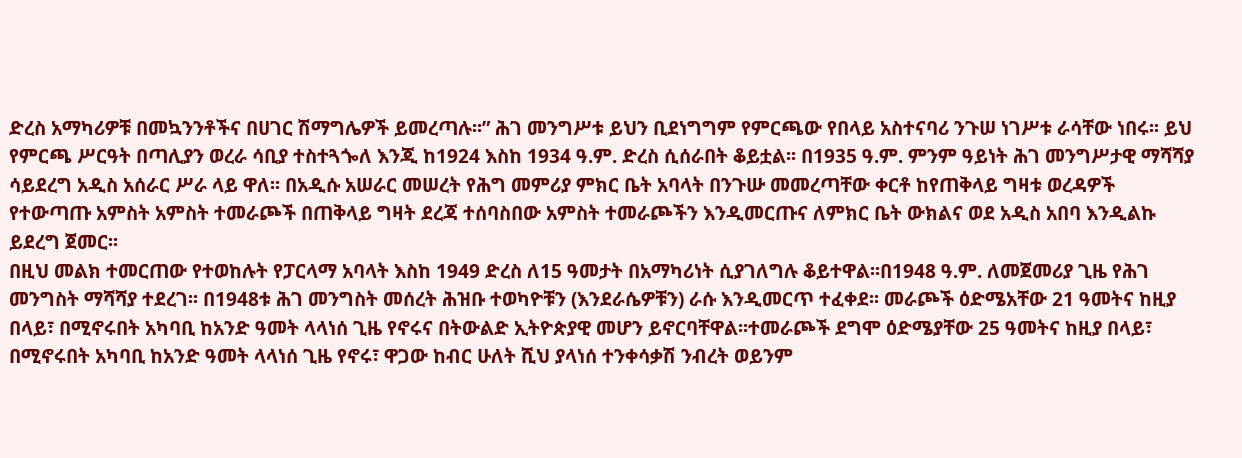ድረስ አማካሪዎቹ በመኳንንቶችና በሀገር ሽማግሌዎች ይመረጣሉ፡፡” ሕገ መንግሥቱ ይህን ቢደነግግም የምርጫው የበላይ አስተናባሪ ንጉሠ ነገሥቱ ራሳቸው ነበሩ፡፡ ይህ የምርጫ ሥርዓት በጣሊያን ወረራ ሳቢያ ተስተጓጐለ እንጂ ከ1924 እስከ 1934 ዓ.ም. ድረስ ሲሰራበት ቆይቷል፡፡ በ1935 ዓ.ም. ምንም ዓይነት ሕገ መንግሥታዊ ማሻሻያ ሳይደረግ አዲስ አሰራር ሥራ ላይ ዋለ፡፡ በአዲሱ አሠራር መሠረት የሕግ መምሪያ ምክር ቤት አባላት በንጉሡ መመረጣቸው ቀርቶ ከየጠቅላይ ግዛቱ ወረዳዎች የተውጣጡ አምስት አምስት ተመራጮች በጠቅላይ ግዛት ደረጃ ተሰባስበው አምስት ተመራጮችን እንዲመርጡና ለምክር ቤት ውክልና ወደ አዲስ አበባ እንዲልኩ ይደረግ ጀመር፡፡
በዚህ መልክ ተመርጠው የተወከሉት የፓርላማ አባላት እስከ 1949 ድረስ ለ15 ዓመታት በአማካሪነት ሲያገለግሉ ቆይተዋል፡፡በ1948 ዓ.ም. ለመጀመሪያ ጊዜ የሕገ መንግስት ማሻሻያ ተደረገ፡፡ በ1948ቱ ሕገ መንግስት መሰረት ሕዝቡ ተወካዮቹን (እንደራሴዎቹን) ራሱ እንዲመርጥ ተፈቀደ፡፡ መራጮች ዕድሜአቸው 21 ዓመትና ከዚያ በላይ፣ በሚኖሩበት አካባቢ ከአንድ ዓመት ላላነሰ ጊዜ የኖሩና በትውልድ ኢትዮጵያዊ መሆን ይኖርባቸዋል፡፡ተመራጮች ደግሞ ዕድሜያቸው 25 ዓመትና ከዚያ በላይ፣ በሚኖሩበት አካባቢ ከአንድ ዓመት ላላነሰ ጊዜ የኖሩ፣ ዋጋው ከብር ሁለት ሺህ ያላነሰ ተንቀሳቃሽ ንብረት ወይንም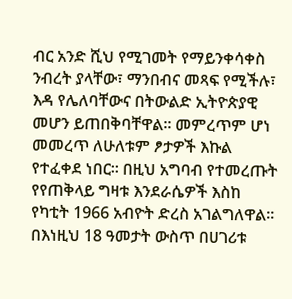ብር አንድ ሺህ የሚገመት የማይንቀሳቀስ ንብረት ያላቸው፣ ማንበብና መጻፍ የሚችሉ፣ እዳ የሌለባቸውና በትውልድ ኢትዮጵያዊ መሆን ይጠበቅባቸዋል፡፡ መምረጥም ሆነ መመረጥ ለሁለቱም ፆታዎች እኩል የተፈቀደ ነበር፡፡ በዚህ አግባብ የተመረጡት የየጠቅላይ ግዛቱ እንደራሴዎች እስከ የካቲት 1966 አብዮት ድረስ አገልግለዋል፡፡ በእነዚህ 18 ዓመታት ውስጥ በሀገሪቱ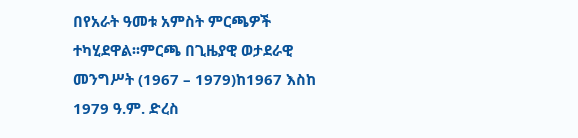በየአራት ዓመቱ አምስት ምርጫዎች ተካሂደዋል፡፡ምርጫ በጊዜያዊ ወታደራዊ መንግሥት (1967 – 1979)ከ1967 እስከ 1979 ዓ.ም. ድረስ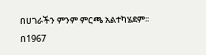በሀገራችን ምንም ምርጫ አልተካሄደም፡፡
በ1967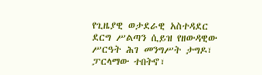የጊዜያዊ ወታደራዊ አስተዳደር ደርግ ሥልጣን ሲይዝ የዘውዳዊው ሥርዓት ሕገ መንግሥት ታግዶ፣ ፓርላማው ተበትኖ፣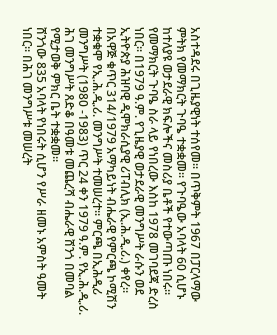አስተዳደሩ በጊዜያዊነት ተሰየመ፡፡ በጥቅምት 1967 በፓርላማው ምትክ የመማክርት ጉባዔ ተቋቋመ፡፡ የጉባዔው አባላት 60 ሲሆኑ ከተለያዩ ወታደራዊ ክፍሎችና መስሪያ ቤቶች የተውጣጡ ነበሩ፡፡ የመማክርት ጉባዔ ስራ ላይ የነበረው እስከ 1978 መገባደጃ ድረስ ነበር፡፡ በ1979 ዓ.ም. የጊዜያዊ ወታደራዊ መንግሥት ራሱን ወደ ኢትዮጵያ ሕዝባዊ ዲሞክራሲያዊ ሪፐብሊክ (ኢ.ሕ.ዲ.ሪ.) ቀየረ፡፡ በአዋጅ ቁጥር 314/1979 አማካይነት ብሔራዊ የምርጫ ኮሚሽን ተቋቁሞ የኢ.ሕ.ዲ.ሪ. መንግሥት ተመሠረተ፡፡ ምርጫ በኢሕዲሪ መንግሥት (1980 -1983) ጥር 24 ቀን 1979 ዓ.ም. የኢ.ሕ.ዲ.ሪ. ሕገ መንግሥት ጸድቆ በዓመቱ መጨረሻ ብሔራዊ ሸንጎ በመባል የሚታወቅ ምክር ቤት ተቋቋመ፡፡
ሸንጎው 835 አባላት የነበሩት ሲሆን የሥራ ዘመኑ አምስት ዓመት ነበር፡፡ በሕገ መንግሥቱ መሠረት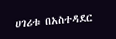ሀገሪቱ በአስተዳደር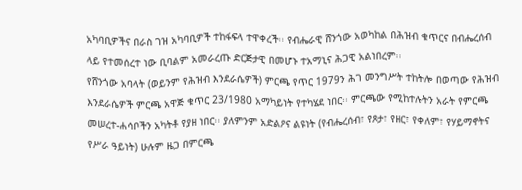አካባቢዎችና በራስ ገዝ አካባቢዎች ተከፋፍላ ተዋቀረች፡፡ የብሔራዊ ሸንጎው አወካከል በሕዝብ ቁጥርና በብሔረሰብ ላይ የተመሰረተ ነው ቢባልም አመራረጡ ድርጅታዊ በመሆኑ ተአማኒና ሕጋዊ አልነበረም፡፡
የሸንጎው አባላት (ወይንም የሕዝብ እንደራሴዎች) ምርጫ የጥር 1979ን ሕገ መንግሥት ተከትሎ በወጣው የሕዝብ እንደራሴዎች ምርጫ አዋጅ ቁጥር 23/1980 አማካይነት የተካሄደ ነበር፡፡ ምርጫው የሚከተሉትን አራት የምርጫ መሠረተ-ሐሳቦችን አካትቶ የያዘ ነበር፡፡ ያለምንም አድልዖና ልዩነት (የብሔረሰብ፣ የጾታ፣ የዘር፣ የቀለም፣ የሃይማኖትና የሥራ ዓይነት) ሁሉም ዜጋ በምርጫ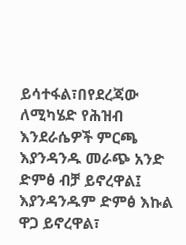ይሳተፋል፣በየደረጃው ለሚካሄድ የሕዝብ እንደራሴዎች ምርጫ እያንዳንዱ መራጭ አንድ ድምፅ ብቻ ይኖረዋል፤ እያንዳንዱም ድምፅ እኩል ዋጋ ይኖረዋል፣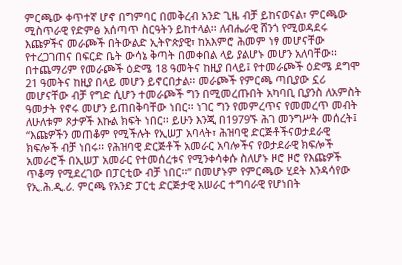ምርጫው ቀጥተኛ ሆኖ በግምባር በመቅረብ አንድ ጊዜ ብቻ ይከናወናል፣ ምርጫው ሚስጥራዊ የድምፅ አሰጣጥ ስርዓትን ይከተላል፡፡ ለብሔራዊ ሸንጎ የሚወዳደሩ እጩዎችና መራጮች በትውልድ ኢትዮጵያዊ፣ ከአእምሮ ሕመም ነፃ መሆናቸው የተረጋገጠና በፍርድ ቤት ውሳኔ ቅጣት በመቀበል ላይ ያልሆኑ መሆን አለባቸው፡፡
በተጨማሪም የመራጮች ዕድሜ 18 ዓመትና ከዚያ በላይ፤ የተመራጮች ዕድሜ ደግሞ 21 ዓመትና ከዚያ በላይ መሆን ይኖርበታል፡፡ መራጮች የምርጫ ጣቢያው ኗሪ መሆናቸው ብቻ የግድ ሲሆን ተመራጮች ግን በሚመረጡበት አካባቢ ቢያንስ ለአምስት ዓመታት የኖሩ መሆን ይጠበቅባቸው ነበር፡፡ ነገር ግን የመምረጥና የመመረጥ መብት ለሁለቱም ጾታዎች እኩል ክፍት ነበር፡፡ ይሁን እንጂ በ1979ኙ ሕገ መንግሥት መሰረት፤ ‘‘እጩዎችን መጠቆም የሚችሉት የኢሠፓ አባላት፣ ሕዝባዊ ድርጅቶችናወታደራዊ ክፍሎች ብቻ ነበሩ፡፡ የሕዝባዊ ድርጅቶች አመራር አባሎችና የወታደራዊ ክፍሎች አመራሮች በኢሠፓ አመራር የተመሰረቱና የሚንቀሳቀሱ ስለሆኑ ዞሮ ዞሮ የእጩዎች ጥቆማ የሚደረገው በፓርቲው ብቻ ነበር፡፡” በመሆኑም የምርጫው ሂደት እንዳሳየው የኢ.ሕ.ዲ.ሪ. ምርጫ የአንድ ፓርቲ ድርጅታዊ አሠራር ተግባራዊ የሆነበት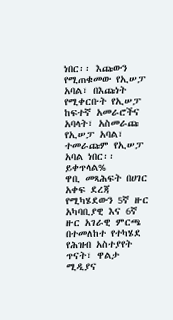ነበር፡፡ እጩውን የሚጠቁመው የኢሠፓ አባል፣ በእጩነት የሚቀርቡት የኢሠፓ ከፍተኛ አመራሮችና አባላት፣ አስመራጩ የኢሠፓ አባል፣ ተመራጩም የኢሠፓ አባል ነበር፡፡ ይቀጥላል%
ዋቢ መጻሕፍት በሀገር አቀፍ ደረጃ የሚካሄደውን 5ኛ ዙር አካባቢያዊ እና 6ኛ ዙር አገራዊ ምርጫ በተመለከተ የተካሄደ የሕዝብ አስተያየት ጥናት፣ ዋልታ ሚዲያና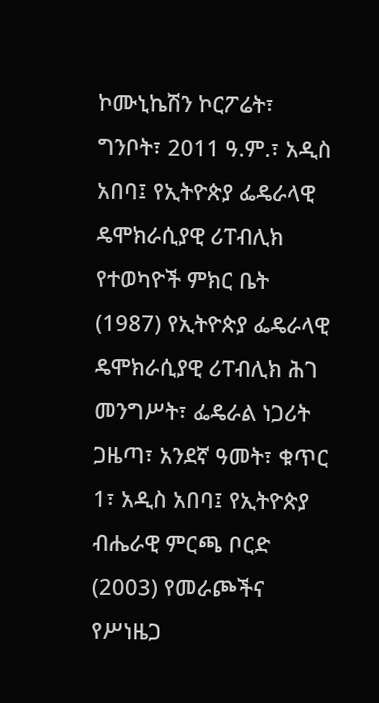ኮሙኒኬሽን ኮርፖሬት፣ ግንቦት፣ 2011 ዓ.ም.፣ አዲስ አበባ፤ የኢትዮጵያ ፌዴራላዊ ዴሞክራሲያዊ ሪፐብሊክ የተወካዮች ምክር ቤት (1987) የኢትዮጵያ ፌዴራላዊ ዴሞክራሲያዊ ሪፐብሊክ ሕገ መንግሥት፣ ፌዴራል ነጋሪት ጋዜጣ፣ አንደኛ ዓመት፣ ቁጥር 1፣ አዲስ አበባ፤ የኢትዮጵያ ብሔራዊ ምርጫ ቦርድ (2003) የመራጮችና የሥነዜጋ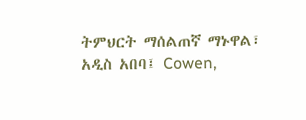ትምህርት ማሰልጠኛ ማኑዋል፣ አዲስ አበባ፤ Cowen,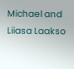Michael and Liiasa Laakso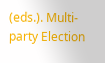(eds.). Multi-party Election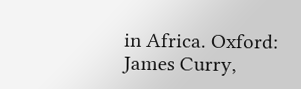in Africa. Oxford: James Curry,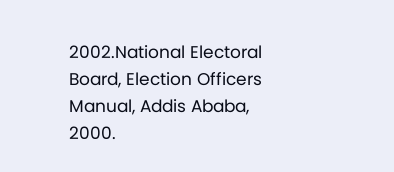2002.National Electoral Board, Election Officers Manual, Addis Ababa, 2000.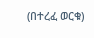(በተረፈ ወርቁ)